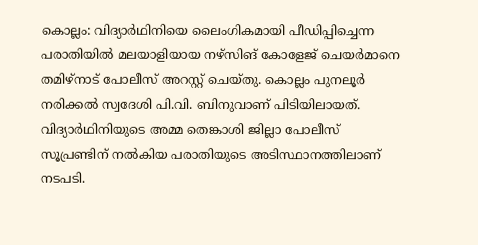കൊല്ലം: വിദ്യാർഥിനിയെ ലൈംഗികമായി പീഡിപ്പിച്ചെന്ന പരാതിയിൽ മലയാളിയായ നഴ്സിങ് കോളേജ് ചെയർമാനെ തമിഴ്നാട് പോലീസ് അറസ്റ്റ് ചെയ്തു. കൊല്ലം പുനലൂർ നരിക്കൽ സ്വദേശി പി.വി. ബിനുവാണ് പിടിയിലായത്. വിദ്യാർഥിനിയുടെ അമ്മ തെങ്കാശി ജില്ലാ പോലീസ് സൂപ്രണ്ടിന് നൽകിയ പരാതിയുടെ അടിസ്ഥാനത്തിലാണ് നടപടി.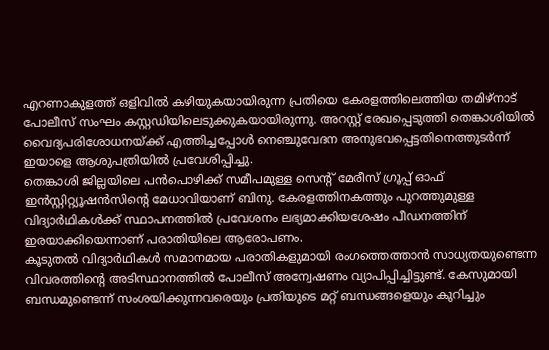എറണാകുളത്ത് ഒളിവിൽ കഴിയുകയായിരുന്ന പ്രതിയെ കേരളത്തിലെത്തിയ തമിഴ്നാട് പോലീസ് സംഘം കസ്റ്റഡിയിലെടുക്കുകയായിരുന്നു. അറസ്റ്റ് രേഖപ്പെടുത്തി തെങ്കാശിയിൽ വൈദ്യപരിശോധനയ്ക്ക് എത്തിച്ചപ്പോൾ നെഞ്ചുവേദന അനുഭവപ്പെട്ടതിനെത്തുടർന്ന് ഇയാളെ ആശുപത്രിയിൽ പ്രവേശിപ്പിച്ചു.
തെങ്കാശി ജില്ലയിലെ പൻപൊഴിക്ക് സമീപമുള്ള സെന്റ് മേരീസ് ഗ്രൂപ്പ് ഓഫ് ഇൻസ്റ്റിറ്റ്യൂഷൻസിന്റെ മേധാവിയാണ് ബിനു. കേരളത്തിനകത്തും പുറത്തുമുള്ള വിദ്യാർഥികൾക്ക് സ്ഥാപനത്തിൽ പ്രവേശനം ലഭ്യമാക്കിയശേഷം പീഡനത്തിന് ഇരയാക്കിയെന്നാണ് പരാതിയിലെ ആരോപണം.
കൂടുതൽ വിദ്യാർഥികൾ സമാനമായ പരാതികളുമായി രംഗത്തെത്താൻ സാധ്യതയുണ്ടെന്ന വിവരത്തിന്റെ അടിസ്ഥാനത്തിൽ പോലീസ് അന്വേഷണം വ്യാപിപ്പിച്ചിട്ടുണ്ട്. കേസുമായി ബന്ധമുണ്ടെന്ന് സംശയിക്കുന്നവരെയും പ്രതിയുടെ മറ്റ് ബന്ധങ്ങളെയും കുറിച്ചും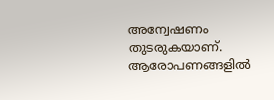അന്വേഷണം തുടരുകയാണ്. ആരോപണങ്ങളിൽ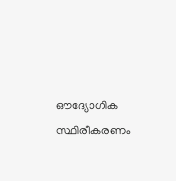ഔദ്യോഗിക സ്ഥിരീകരണം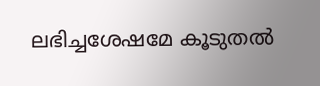ലഭിച്ചശേഷമേ കൂടുതൽ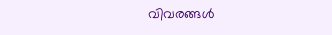വിവരങ്ങൾ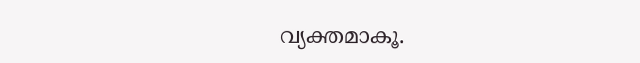വ്യക്തമാകൂ.